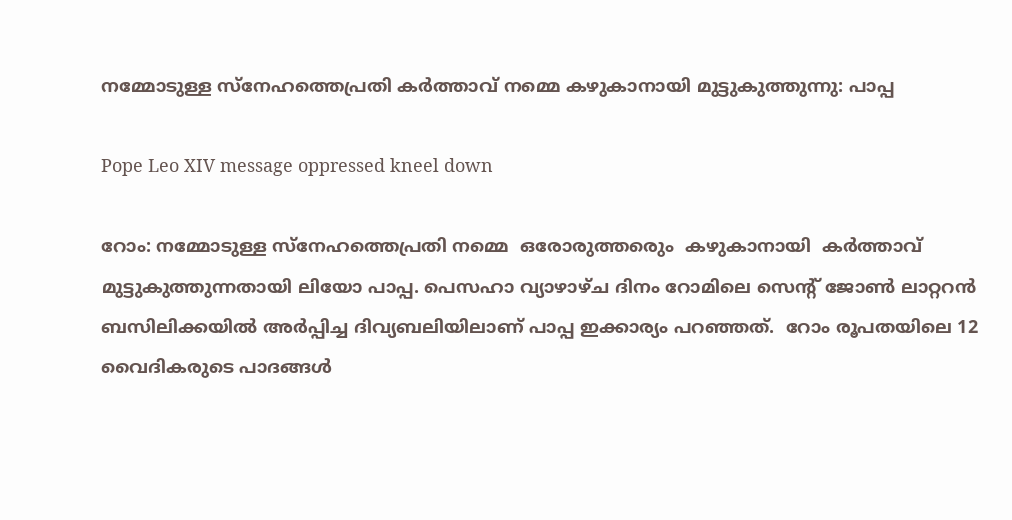നമ്മോടുള്ള സ്‌നേഹത്തെപ്രതി കര്‍ത്താവ് നമ്മെ കഴുകാനായി മുട്ടുകുത്തുന്നു: പാപ്പ

Pope Leo XIV message oppressed kneel down

റോം: നമ്മോടുള്ള സ്‌നേഹത്തെപ്രതി നമ്മെ  ഒരോരുത്തരെും  കഴുകാനായി  കര്‍ത്താവ് മുട്ടുകുത്തുന്നതായി ലിയോ പാപ്പ. പെസഹാ വ്യാഴാഴ്ച ദിനം റോമിലെ സെന്റ് ജോണ്‍ ലാറ്ററന്‍ ബസിലിക്കയില്‍ അര്‍പ്പിച്ച ദിവ്യബലിയിലാണ് പാപ്പ ഇക്കാര്യം പറഞ്ഞത്.  റോം രൂപതയിലെ 12 വൈദികരുടെ പാദങ്ങള്‍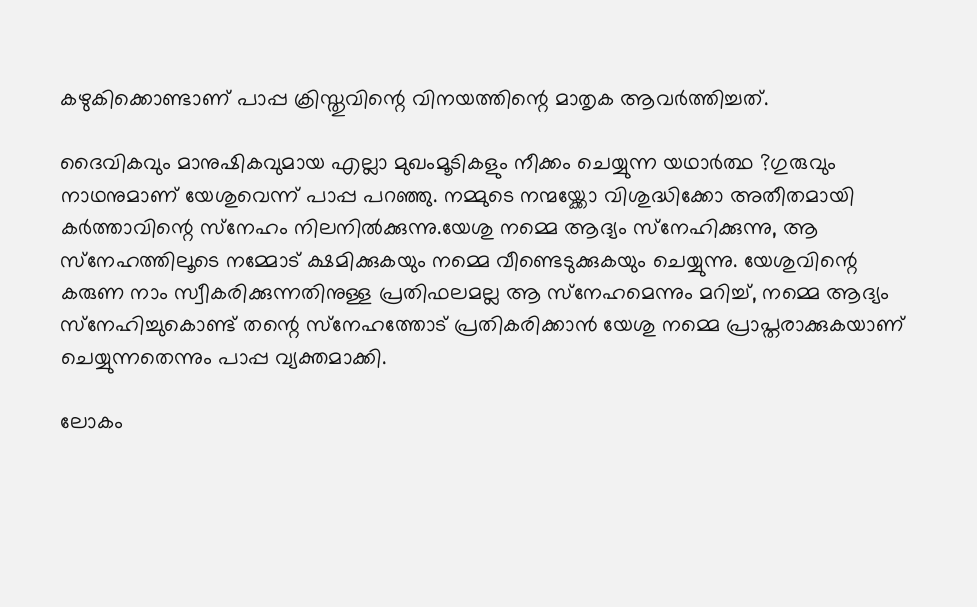കഴുകിക്കൊണ്ടാണ് പാപ്പ ക്രിസ്തുവിന്റെ വിനയത്തിന്റെ മാതൃക ആവര്‍ത്തിച്ചത്.

ദൈവികവും മാനുഷികവുമായ എല്ലാ മുഖംമൂടികളും നീക്കം ചെയ്യുന്ന യഥാര്‍ത്ഥ ?ഗുരുവും നാഥനുമാണ് യേശുവെന്ന് പാപ്പ പറഞ്ഞു. നമ്മുടെ നന്മയ്ക്കോ വിശുദ്ധിക്കോ അതീതമായി കര്‍ത്താവിന്റെ സ്‌നേഹം നിലനില്‍ക്കുന്നു.യേശു നമ്മെ ആദ്യം സ്‌നേഹിക്കുന്നു, ആ സ്‌നേഹത്തിലൂടെ നമ്മോട് ക്ഷമിക്കുകയും നമ്മെ വീണ്ടെടുക്കുകയും ചെയ്യുന്നു. യേശുവിന്റെ കരുണ നാം സ്വീകരിക്കുന്നതിനുള്ള പ്രതിഫലമല്ല ആ സ്‌നേഹമെന്നും മറിച്ച്, നമ്മെ ആദ്യം സ്‌നേഹിച്ചുകൊണ്ട് തന്റെ സ്‌നേഹത്തോട് പ്രതികരിക്കാന്‍ യേശു നമ്മെ പ്രാപ്തരാക്കുകയാണ് ചെയ്യുന്നതെന്നും പാപ്പ വ്യക്തമാക്കി.

ലോകം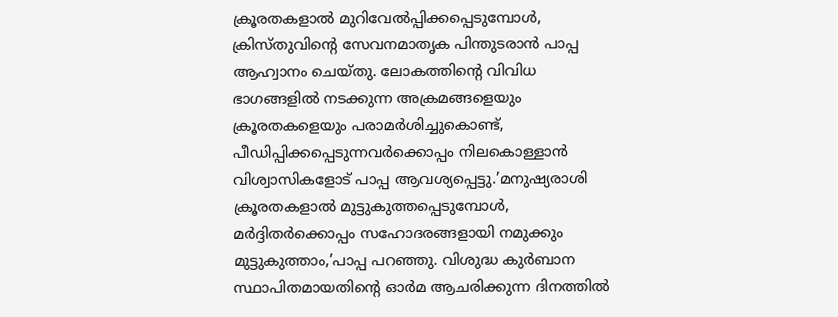ക്രൂരതകളാല്‍ മുറിവേല്‍പ്പിക്കപ്പെടുമ്പോള്‍, ക്രിസ്തുവിന്റെ സേവനമാതൃക പിന്തുടരാന്‍ പാപ്പ ആഹ്വാനം ചെയ്തു. ലോകത്തിന്റെ വിവിധ ഭാഗങ്ങളില്‍ നടക്കുന്ന അക്രമങ്ങളെയും ക്രൂരതകളെയും പരാമര്‍ശിച്ചുകൊണ്ട്, പീഡിപ്പിക്കപ്പെടുന്നവര്‍ക്കൊപ്പം നിലകൊള്ളാന്‍ വിശ്വാസികളോട് പാപ്പ ആവശ്യപ്പെട്ടു.’മനുഷ്യരാശി ക്രൂരതകളാല്‍ മുട്ടുകുത്തപ്പെടുമ്പോള്‍, മര്‍ദ്ദിതര്‍ക്കൊപ്പം സഹോദരങ്ങളായി നമുക്കും മുട്ടുകുത്താം,’പാപ്പ പറഞ്ഞു. വിശുദ്ധ കുര്‍ബാന സ്ഥാപിതമായതിന്റെ ഓര്‍മ ആചരിക്കുന്ന ദിനത്തില്‍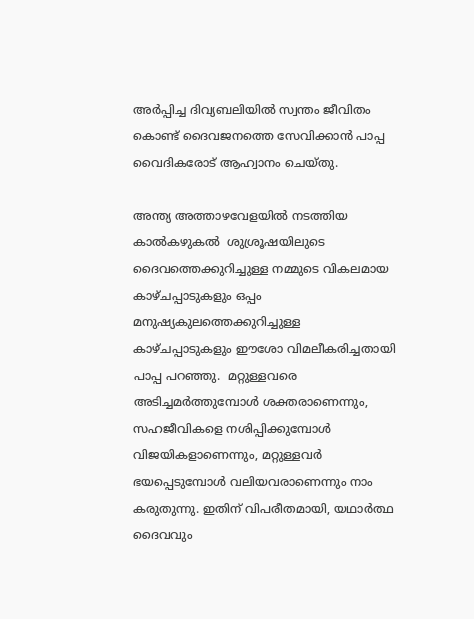അര്‍പ്പിച്ച ദിവ്യബലിയില്‍ സ്വന്തം ജീവിതം കൊണ്ട് ദൈവജനത്തെ സേവിക്കാന്‍ പാപ്പ വൈദികരോട് ആഹ്വാനം ചെയ്തു.

അന്ത്യ അത്താഴവേളയില്‍ നടത്തിയ കാല്‍കഴുകല്‍  ശുശ്രൂഷയിലുടെ ദൈവത്തെക്കുറിച്ചുള്ള നമ്മുടെ വികലമായ  കാഴ്ചപ്പാടുകളും ഒപ്പം മനുഷ്യകുലത്തെക്കുറിച്ചുള്ള കാഴ്ചപ്പാടുകളും ഈശോ വിമലീകരിച്ചതായി  പാപ്പ പറഞ്ഞു.  മറ്റുള്ളവരെ അടിച്ചമര്‍ത്തുമ്പോള്‍ ശക്തരാണെന്നും, സഹജീവികളെ നശിപ്പിക്കുമ്പോള്‍ വിജയികളാണെന്നും, മറ്റുള്ളവര്‍ ഭയപ്പെടുമ്പോള്‍ വലിയവരാണെന്നും നാം കരുതുന്നു. ഇതിന് വിപരീതമായി, യഥാര്‍ത്ഥ ദൈവവും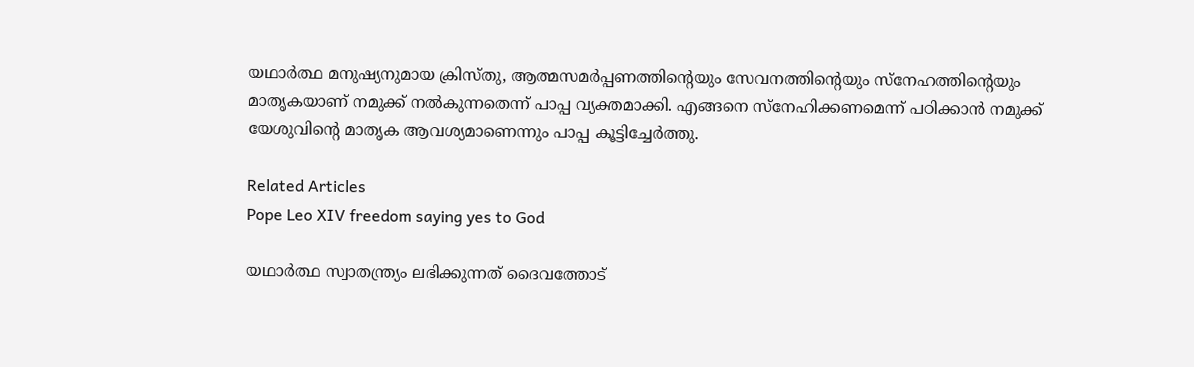യഥാര്‍ത്ഥ മനുഷ്യനുമായ ക്രിസ്തു, ആത്മസമര്‍പ്പണത്തിന്റെയും സേവനത്തിന്റെയും സ്‌നേഹത്തിന്റെയും മാതൃകയാണ് നമുക്ക് നല്‍കുന്നതെന്ന് പാപ്പ വ്യക്തമാക്കി. എങ്ങനെ സ്‌നേഹിക്കണമെന്ന് പഠിക്കാന്‍ നമുക്ക് യേശുവിന്റെ മാതൃക ആവശ്യമാണെന്നും പാപ്പ കൂട്ടിച്ചേര്‍ത്തു.

Related Articles
Pope Leo XIV freedom saying yes to God

യഥാര്‍ത്ഥ സ്വാതന്ത്ര്യം ലഭിക്കുന്നത് ദൈവത്തോട്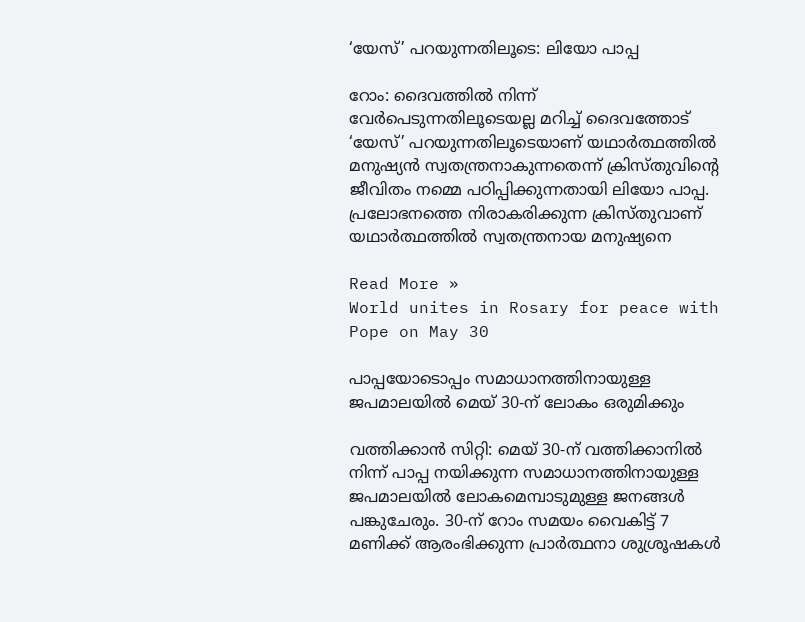‘യേസ്’ പറയുന്നതിലൂടെ: ലിയോ പാപ്പ

റോം: ദൈവത്തില്‍ നിന്ന് വേര്‍പെടുന്നതിലൂടെയല്ല മറിച്ച് ദൈവത്തോട്   ‘യേസ്’ പറയുന്നതിലൂടെയാണ് യഥാര്‍ത്ഥത്തില്‍ മനുഷ്യന്‍ സ്വതന്ത്രനാകുന്നതെന്ന് ക്രിസ്തുവിന്റെ ജീവിതം നമ്മെ പഠിപ്പിക്കുന്നതായി ലിയോ പാപ്പ. പ്രലോഭനത്തെ നിരാകരിക്കുന്ന ക്രിസ്തുവാണ്  യഥാര്‍ത്ഥത്തില്‍ സ്വതന്ത്രനായ മനുഷ്യനെ

Read More »
World unites in Rosary for peace with Pope on May 30

പാപ്പയോടൊപ്പം സമാധാനത്തിനായുള്ള ജപമാലയില്‍ മെയ് 30-ന് ലോകം ഒരുമിക്കും

വത്തിക്കാന്‍ സിറ്റി: മെയ് 30-ന് വത്തിക്കാനില്‍ നിന്ന് പാപ്പ നയിക്കുന്ന സമാധാനത്തിനായുള്ള ജപമാലയില്‍ ലോകമെമ്പാടുമുള്ള ജനങ്ങള്‍ പങ്കുചേരും. 30-ന് റോം സമയം വൈകിട്ട് 7 മണിക്ക് ആരംഭിക്കുന്ന പ്രാര്‍ത്ഥനാ ശുശ്രൂഷകള്‍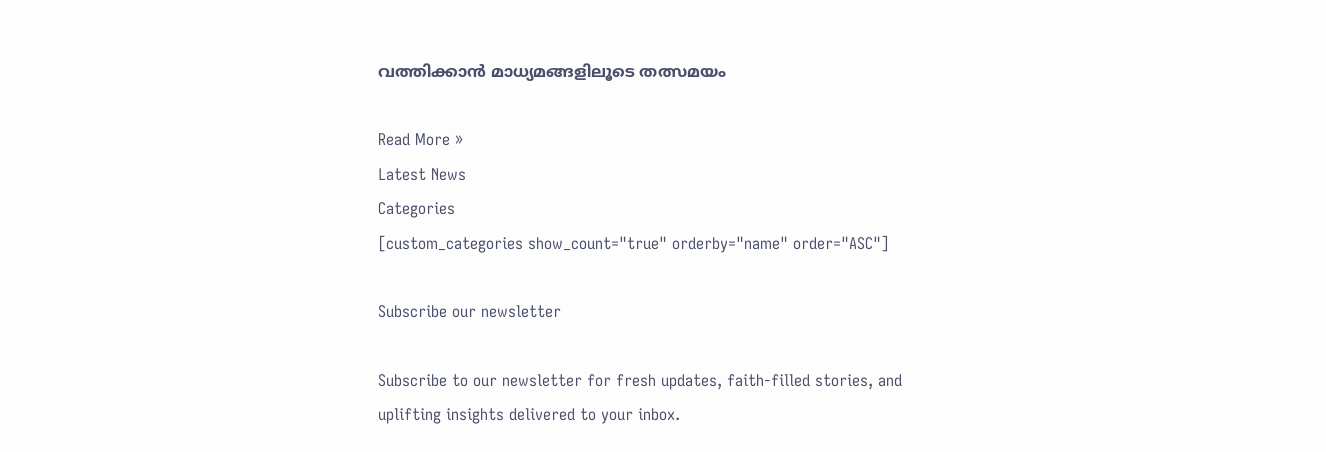വത്തിക്കാന്‍ മാധ്യമങ്ങളിലൂടെ തത്സമയം

Read More »
Latest News
Categories
[custom_categories show_count="true" orderby="name" order="ASC"]

Subscribe our newsletter

Subscribe to our newsletter for fresh updates, faith-filled stories, and uplifting insights delivered to your inbox.